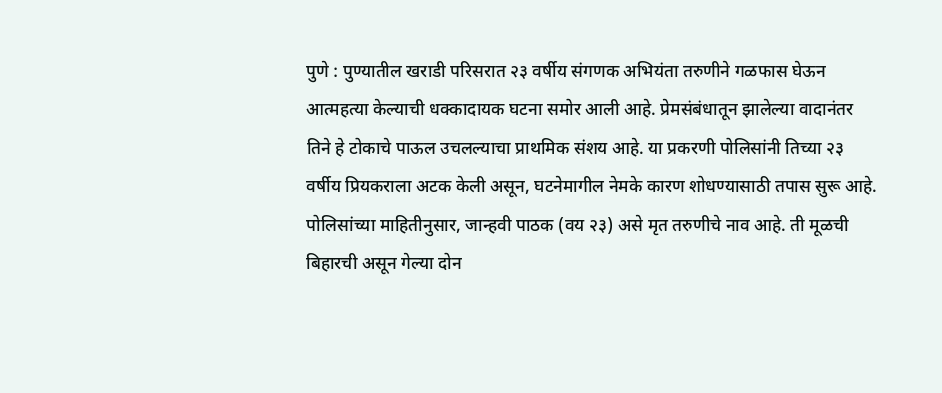पुणे : पुण्यातील खराडी परिसरात २३ वर्षीय संगणक अभियंता तरुणीने गळफास घेऊन आत्महत्या केल्याची धक्कादायक घटना समोर आली आहे. प्रेमसंबंधातून झालेल्या वादानंतर तिने हे टोकाचे पाऊल उचलल्याचा प्राथमिक संशय आहे. या प्रकरणी पोलिसांनी तिच्या २३ वर्षीय प्रियकराला अटक केली असून, घटनेमागील नेमके कारण शोधण्यासाठी तपास सुरू आहे.
पोलिसांच्या माहितीनुसार, जान्हवी पाठक (वय २३) असे मृत तरुणीचे नाव आहे. ती मूळची बिहारची असून गेल्या दोन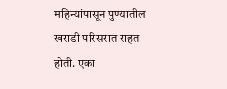महिन्यांपासून पुण्यातील खराडी परिसरात राहत होती. एका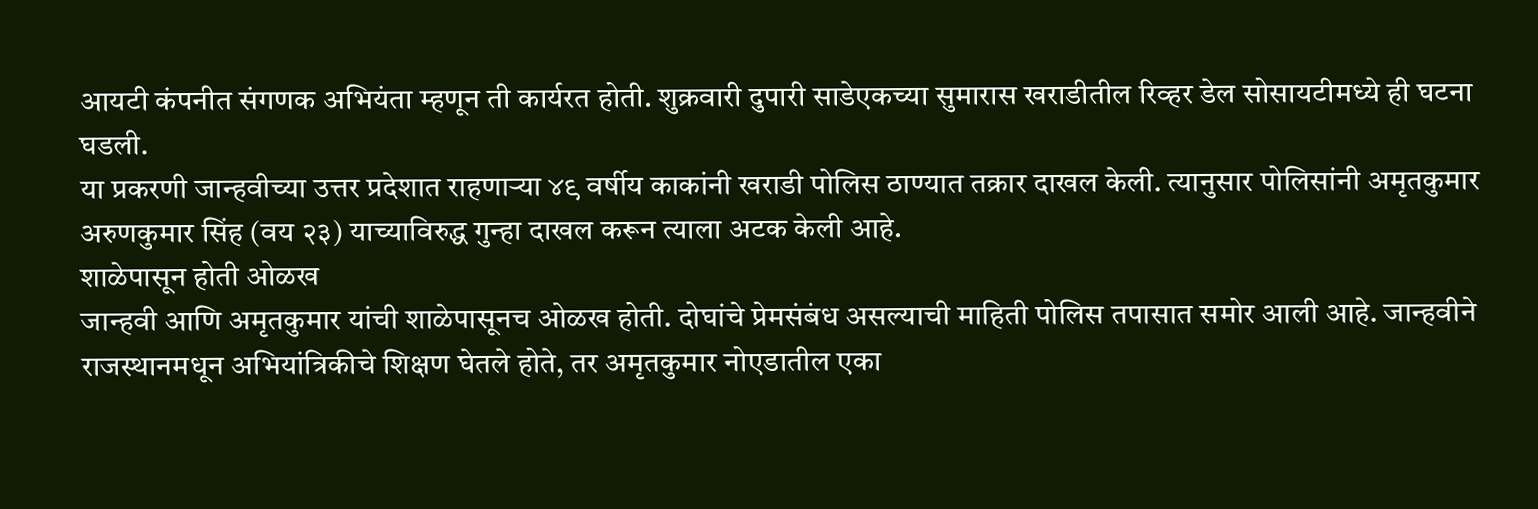आयटी कंपनीत संगणक अभियंता म्हणून ती कार्यरत होती. शुक्रवारी दुपारी साडेएकच्या सुमारास खराडीतील रिव्हर डेल सोसायटीमध्ये ही घटना घडली.
या प्रकरणी जान्हवीच्या उत्तर प्रदेशात राहणाऱ्या ४९ वर्षीय काकांनी खराडी पोलिस ठाण्यात तक्रार दाखल केली. त्यानुसार पोलिसांनी अमृतकुमार अरुणकुमार सिंह (वय २३) याच्याविरुद्ध गुन्हा दाखल करून त्याला अटक केली आहे.
शाळेपासून होती ओळख
जान्हवी आणि अमृतकुमार यांची शाळेपासूनच ओळख होती. दोघांचे प्रेमसंबंध असल्याची माहिती पोलिस तपासात समोर आली आहे. जान्हवीने राजस्थानमधून अभियांत्रिकीचे शिक्षण घेतले होते, तर अमृतकुमार नोएडातील एका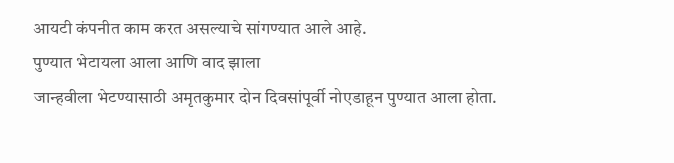आयटी कंपनीत काम करत असल्याचे सांगण्यात आले आहे.
पुण्यात भेटायला आला आणि वाद झाला
जान्हवीला भेटण्यासाठी अमृतकुमार दोन दिवसांपूर्वी नोएडाहून पुण्यात आला होता.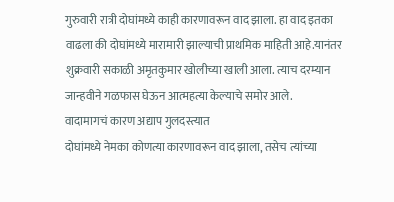गुरुवारी रात्री दोघांमध्ये काही कारणावरून वाद झाला. हा वाद इतका वाढला की दोघांमध्ये मारामारी झाल्याची प्राथमिक माहिती आहे.यानंतर शुक्रवारी सकाळी अमृतकुमार खोलीच्या खाली आला. त्याच दरम्यान जान्हवीने गळफास घेऊन आत्महत्या केल्याचे समोर आले.
वादामागचं कारण अद्याप गुलदस्त्यात
दोघांमध्ये नेमका कोणत्या कारणावरून वाद झाला, तसेच त्यांच्या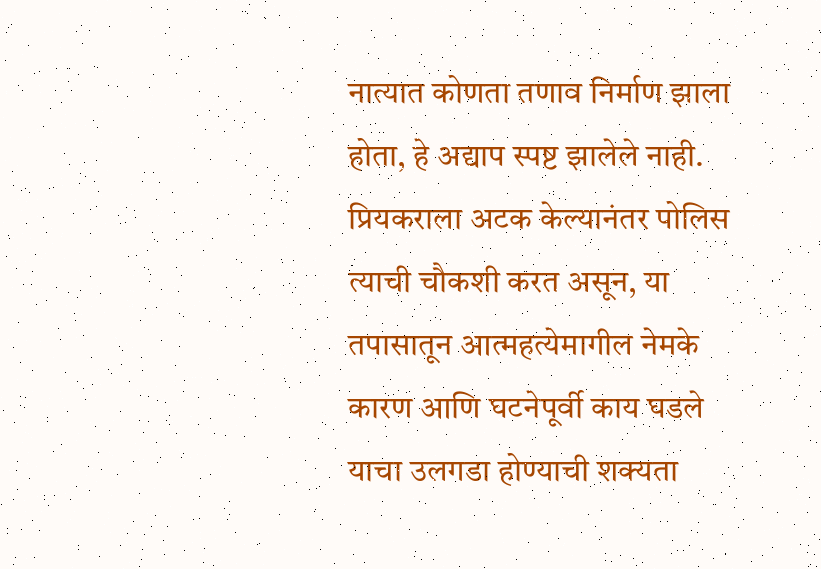नात्यात कोणता तणाव निर्माण झाला होता, हे अद्याप स्पष्ट झालेले नाही. प्रियकराला अटक केल्यानंतर पोलिस त्याची चौकशी करत असून, या तपासातून आत्महत्येमागील नेमके कारण आणि घटनेपूर्वी काय घडले याचा उलगडा होण्याची शक्यता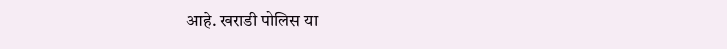आहे. खराडी पोलिस या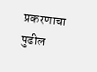प्रकरणाचा पुढील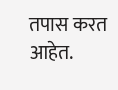तपास करत आहेत.